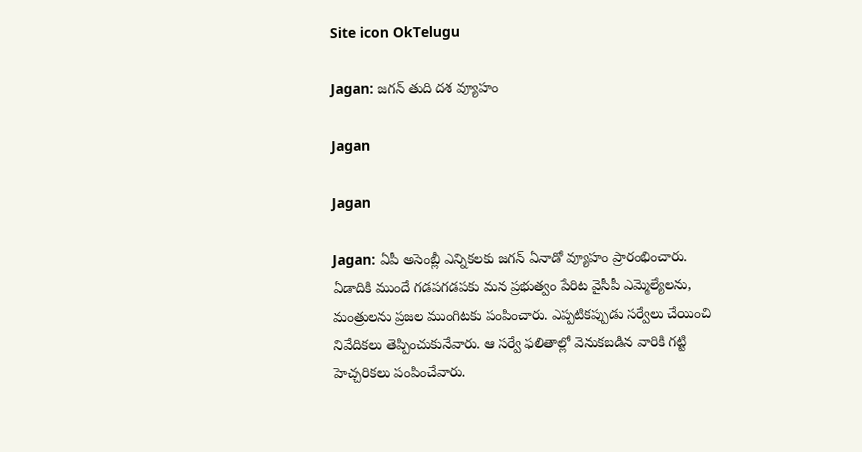Site icon OkTelugu

Jagan: జగన్ తుది దశ వ్యూహం

Jagan

Jagan

Jagan: ఏపీ అసెంబ్లీ ఎన్నికలకు జగన్ ఏనాడో వ్యూహం ప్రారంభించారు. ఏడాదికి ముందే గడపగడపకు మన ప్రభుత్వం పేరిట వైసీపీ ఎమ్మెల్యేలను, మంత్రులను ప్రజల ముంగిటకు పంపించారు. ఎప్పటికప్పుడు సర్వేలు చేయించి నివేదికలు తెప్పించుకునేవారు. ఆ సర్వే ఫలితాల్లో వెనుకబడిన వారికి గట్టి హెచ్చరికలు పంపించేవారు.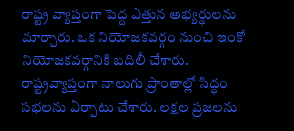రాష్ట్ర వ్యాప్తంగా పెద్ద ఎత్తున అభ్యర్థులను మార్చారు. ఒక నియోజకవర్గం నుంచి ఇంకో నియోజకవర్గానికి బదిలీ చేశారు. రాష్ట్రవ్యాప్తంగా నాలుగు ప్రాంతాల్లో సిద్ధం సభలను ఏర్పాటు చేశారు. లక్షల ప్రజలను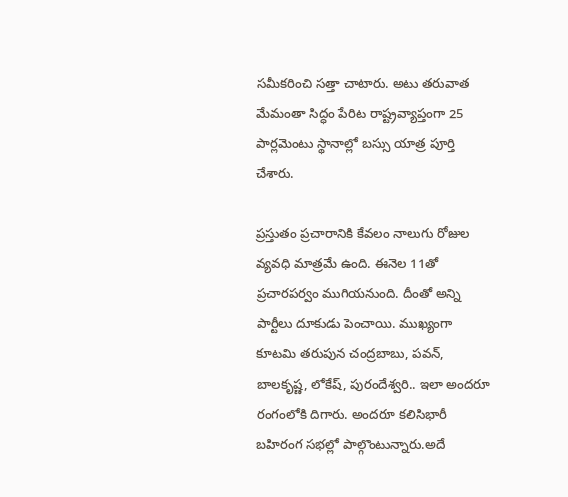సమీకరించి సత్తా చాటారు. అటు తరువాత మేమంతా సిద్ధం పేరిట రాష్ట్రవ్యాప్తంగా 25 పార్లమెంటు స్థానాల్లో బస్సు యాత్ర పూర్తి చేశారు.

ప్రస్తుతం ప్రచారానికి కేవలం నాలుగు రోజుల వ్యవధి మాత్రమే ఉంది. ఈనెల 11తో ప్రచారపర్వం ముగియనుంది. దీంతో అన్ని పార్టీలు దూకుడు పెంచాయి. ముఖ్యంగా కూటమి తరుపున చంద్రబాబు, పవన్, బాలకృష్ణ, లోకేష్, పురందేశ్వరి.. ఇలా అందరూ రంగంలోకి దిగారు. అందరూ కలిసిభారీ బహిరంగ సభల్లో పాల్గొంటున్నారు.అదే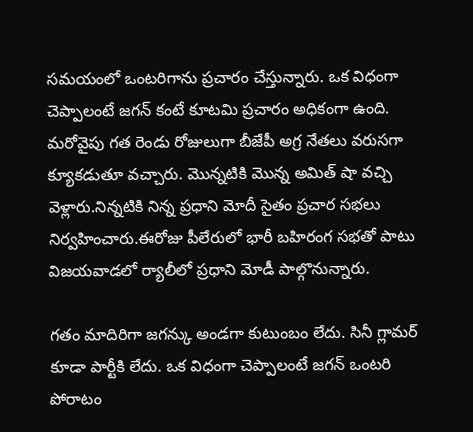సమయంలో ఒంటరిగాను ప్రచారం చేస్తున్నారు. ఒక విధంగా చెప్పాలంటే జగన్ కంటే కూటమి ప్రచారం అధికంగా ఉంది. మరోవైపు గత రెండు రోజులుగా బీజేపీ అగ్ర నేతలు వరుసగా క్యూకడుతూ వచ్చారు. మొన్నటికి మొన్న అమిత్ షా వచ్చి వెళ్లారు.నిన్నటికి నిన్న ప్రధాని మోదీ సైతం ప్రచార సభలు నిర్వహించారు.ఈరోజు పీలేరులో భారీ బహిరంగ సభతో పాటు విజయవాడలో ర్యాలీలో ప్రధాని మోడీ పాల్గొనున్నారు.

గతం మాదిరిగా జగన్కు అండగా కుటుంబం లేదు. సినీ గ్లామర్ కూడా పార్టీకి లేదు. ఒక విధంగా చెప్పాలంటే జగన్ ఒంటరి పోరాటం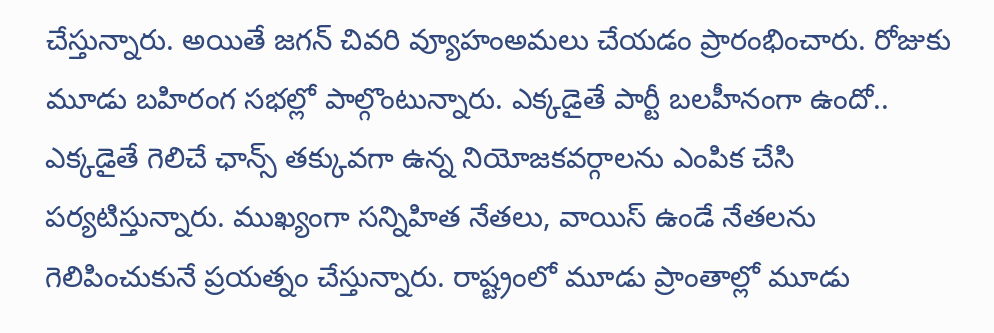చేస్తున్నారు. అయితే జగన్ చివరి వ్యూహంఅమలు చేయడం ప్రారంభించారు. రోజుకు మూడు బహిరంగ సభల్లో పాల్గొంటున్నారు. ఎక్కడైతే పార్టీ బలహీనంగా ఉందో.. ఎక్కడైతే గెలిచే ఛాన్స్ తక్కువగా ఉన్న నియోజకవర్గాలను ఎంపిక చేసి పర్యటిస్తున్నారు. ముఖ్యంగా సన్నిహిత నేతలు, వాయిస్ ఉండే నేతలను గెలిపించుకునే ప్రయత్నం చేస్తున్నారు. రాష్ట్రంలో మూడు ప్రాంతాల్లో మూడు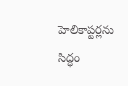హెలికాప్టర్లను సిద్ధం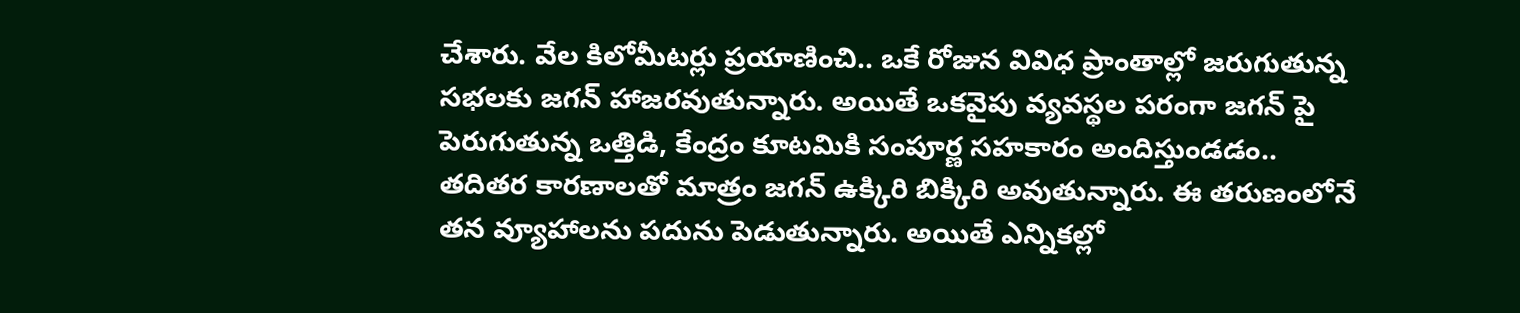చేశారు. వేల కిలోమీటర్లు ప్రయాణించి.. ఒకే రోజున వివిధ ప్రాంతాల్లో జరుగుతున్న సభలకు జగన్ హాజరవుతున్నారు. అయితే ఒకవైపు వ్యవస్థల పరంగా జగన్ పై పెరుగుతున్న ఒత్తిడి, కేంద్రం కూటమికి సంపూర్ణ సహకారం అందిస్తుండడం.. తదితర కారణాలతో మాత్రం జగన్ ఉక్కిరి బిక్కిరి అవుతున్నారు. ఈ తరుణంలోనే తన వ్యూహాలను పదును పెడుతున్నారు. అయితే ఎన్నికల్లో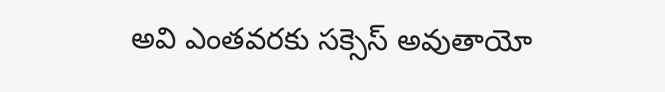అవి ఎంతవరకు సక్సెస్ అవుతాయో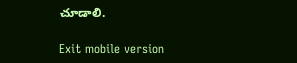చూడాలి.

Exit mobile version